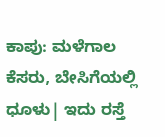ಕಾಪು: ಮಳೆಗಾಲ ಕೆಸರು, ಬೇಸಿಗೆಯಲ್ಲಿ ಧೂಳು| ಇದು ರಸ್ತೆ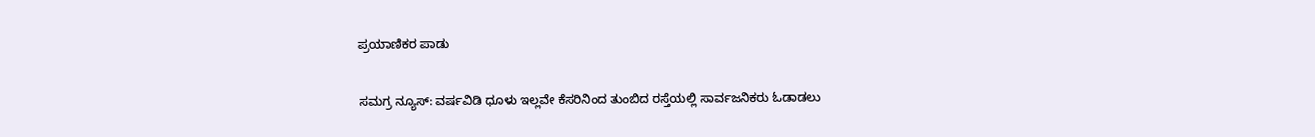ಪ್ರಯಾಣಿಕರ ಪಾಡು

ಸಮಗ್ರ ನ್ಯೂಸ್: ವರ್ಷವಿಡಿ ಧೂಳು ಇಲ್ಲವೇ ಕೆಸರಿನಿಂದ ತುಂಬಿದ ರಸ್ತೆಯಲ್ಲಿ ಸಾರ್ವಜನಿಕರು ಓಡಾಡಲು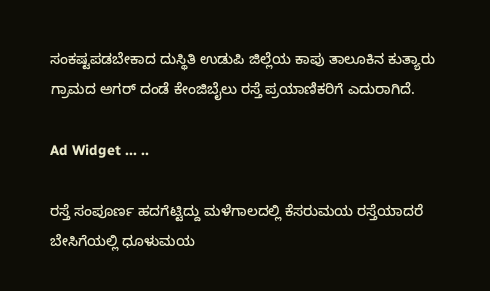ಸಂಕಷ್ಟಪಡಬೇಕಾದ ದುಸ್ಥಿತಿ ಉಡುಪಿ ಜಿಲ್ಲೆಯ ಕಾಪು ತಾಲೂಕಿನ ಕುತ್ಯಾರು ಗ್ರಾಮದ ಅಗರ್ ದಂಡೆ ಕೇಂಜಿಬೈಲು ರಸ್ತೆ ಪ್ರಯಾಣಿಕರಿಗೆ ಎದುರಾಗಿದೆ.

Ad Widget ... ..

ರಸ್ತೆ ಸಂಪೂರ್ಣ ಹದಗೆಟ್ಟಿದ್ದು ಮಳೆಗಾಲದಲ್ಲಿ ಕೆಸರುಮಯ ರಸ್ತೆಯಾದರೆ ಬೇಸಿಗೆಯಲ್ಲಿ ಧೂಳುಮಯ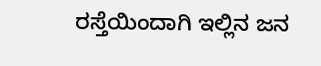ರಸ್ತೆಯಿಂದಾಗಿ ಇಲ್ಲಿನ ಜನ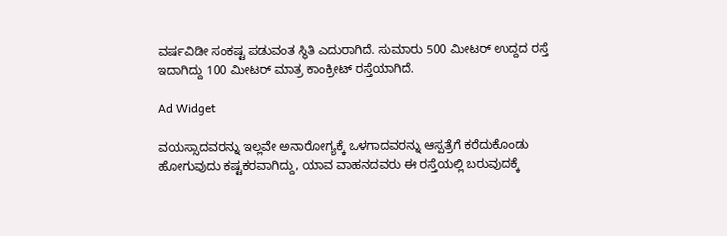ವರ್ಷವಿಡೀ ಸಂಕಷ್ಟ ಪಡುವಂತ ಸ್ಥಿತಿ ಎದುರಾಗಿದೆ. ಸುಮಾರು 500 ಮೀಟರ್ ಉದ್ದದ ರಸ್ತೆ ಇದಾಗಿದ್ದು 100 ಮೀಟರ್ ಮಾತ್ರ ಕಾಂಕ್ರೀಟ್ ರಸ್ತೆಯಾಗಿದೆ.

Ad Widget

ವಯಸ್ಸಾದವರನ್ನು ಇಲ್ಲವೇ ಅನಾರೋಗ್ಯಕ್ಕೆ ಒಳಗಾದವರನ್ನು ಆಸ್ಪತ್ರೆಗೆ ಕರೆದುಕೊಂಡು ಹೋಗುವುದು ಕಷ್ಟಕರವಾಗಿದ್ದು, ಯಾವ ವಾಹನದವರು ಈ ರಸ್ತೆಯಲ್ಲಿ ಬರುವುದಕ್ಕೆ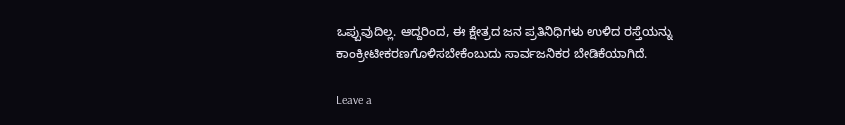ಒಪ್ಪುವುದಿಲ್ಲ. ಆದ್ದರಿಂದ, ಈ ಕ್ಷೇತ್ರದ ಜನ ಪ್ರತಿನಿಧಿಗಳು ಉಳಿದ ರಸ್ತೆಯನ್ನು ಕಾಂಕ್ರೀಟೀಕರಣಗೊಳಿಸಬೇಕೆಂಬುದು ಸಾರ್ವಜನಿಕರ ಬೇಡಿಕೆಯಾಗಿದೆ.

Leave a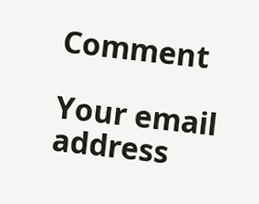Comment

Your email address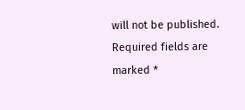will not be published. Required fields are marked *